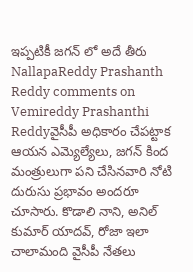ఇప్పటికీ జగన్ లో అదే తీరు
NallapaReddy Prashanth Reddy comments on Vemireddy Prashanthi Reddyవైసీపీ అధికారం చేపట్టాక ఆయన ఎమ్యెల్యేలు, జగన్ కింద మంత్రులుగా పని చేసినవారి నోటి దురుసు ప్రభావం అందరూ చూసారు. కొడాలి నాని, అనిల్ కుమార్ యాదవ్, రోజా ఇలా చాలామంది వైసీపీ నేతలు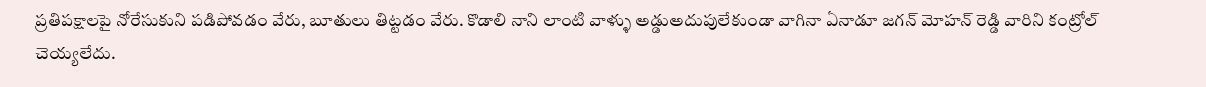ప్రతిపక్షాలపై నోరేసుకుని పడిపోవడం వేరు, బూతులు తిట్టడం వేరు. కొడాలి నాని లాంటి వాళ్ళు అడ్డుఅదుపులేకుండా వాగినా ఏనాడూ జగన్ మోహన్ రెడ్డి వారిని కంట్రోల్ చెయ్యలేదు.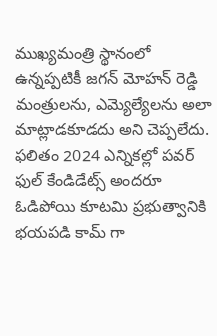ముఖ్యమంత్రి స్థానంలో ఉన్నప్పటికీ జగన్ మోహన్ రెడ్డి మంత్రులను, ఎమ్యెల్యేలను అలా మాట్లాడకూడదు అని చెప్పలేదు. ఫలితం 2024 ఎన్నికల్లో పవర్ ఫుల్ కేండిడేట్స్ అందరూ ఓడిపోయి కూటమి ప్రభుత్వానికి భయపడి కామ్ గా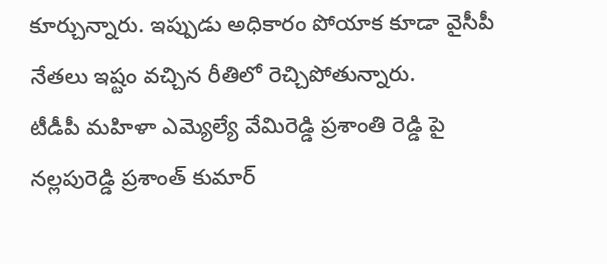కూర్చున్నారు. ఇప్పుడు అధికారం పోయాక కూడా వైసీపీ నేతలు ఇష్టం వచ్చిన రీతిలో రెచ్చిపోతున్నారు.
టీడీపీ మహిళా ఎమ్యెల్యే వేమిరెడ్డి ప్రశాంతి రెడ్డి పై నల్లపురెడ్డి ప్రశాంత్ కుమార్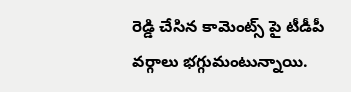రెడ్డి చేసిన కామెంట్స్ పై టీడీపీ వర్గాలు భగ్గుమంటున్నాయి.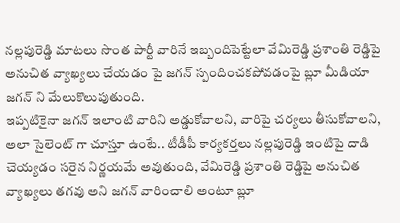నల్లపురెడ్డి మాటలు సొంత పార్టీ వారినే ఇబ్బందిపెట్టేలా వేమిరెడ్డి ప్రశాంతి రెడ్డిపై అనుచిత వ్యాఖ్యలు చేయడం పై జగన్ స్పందించకపోవడంపై బ్లూ మీడియా జగన్ ని మేలుకొలుపుతుంది.
ఇప్పటికైనా జగన్ ఇలాంటి వారిని అడ్డుకోవాలని, వారిపై చర్యలు తీసుకోవాలని, అలా సైలెంట్ గా చూస్తూ ఉంటే.. టీడీపీ కార్యకర్తలు నల్లపురెడ్డి ఇంటిపై దాడి చెయ్యడం సరైన నిర్ణయమే అవుతుంది, వేమిరెడ్డి ప్రశాంతి రెడ్డిపై అనుచిత వ్యాఖ్యలు తగవు అని జగన్ వారించాలి అంటూ బ్లూ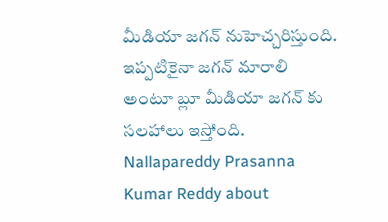మీడియా జగన్ నుహెచ్చరిస్తుంది. ఇప్పటికైనా జగన్ మారాలి అంటూ బ్లూ మీడియా జగన్ కు సలహాలు ఇస్తోంది.
Nallapareddy Prasanna Kumar Reddy about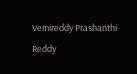Vemireddy Prashanthi Reddy